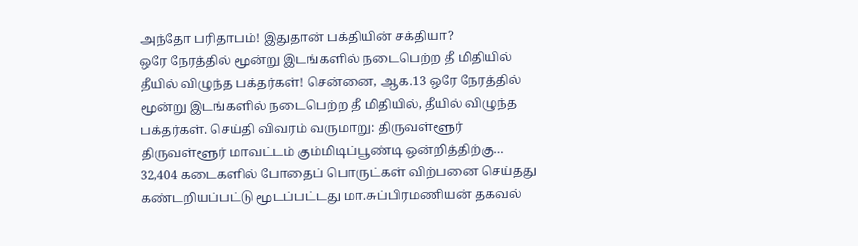அந்தோ பரிதாபம்! இதுதான் பக்தியின் சக்தியா?
ஒரே நேரத்தில் மூன்று இடங்களில் நடைபெற்ற தீ மிதியில் தீயில் விழுந்த பக்தர்கள்! சென்னை, ஆக.13 ஒரே நேரத்தில் மூன்று இடங்களில் நடைபெற்ற தீ மிதியில், தீயில் விழுந்த பக்தர்கள். செய்தி விவரம் வருமாறு: திருவள்ளூர் திருவள்ளூர் மாவட்டம் கும்மிடிப்பூண்டி ஒன்றித்திற்கு…
32,404 கடைகளில் போதைப் பொருட்கள் விற்பனை செய்தது கண்டறியப்பட்டு மூடப்பட்டது மா.சுப்பிரமணியன் தகவல்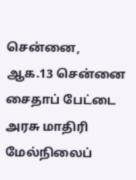சென்னை, ஆக.13 சென்னை சைதாப் பேட்டை அரசு மாதிரி மேல்நிலைப்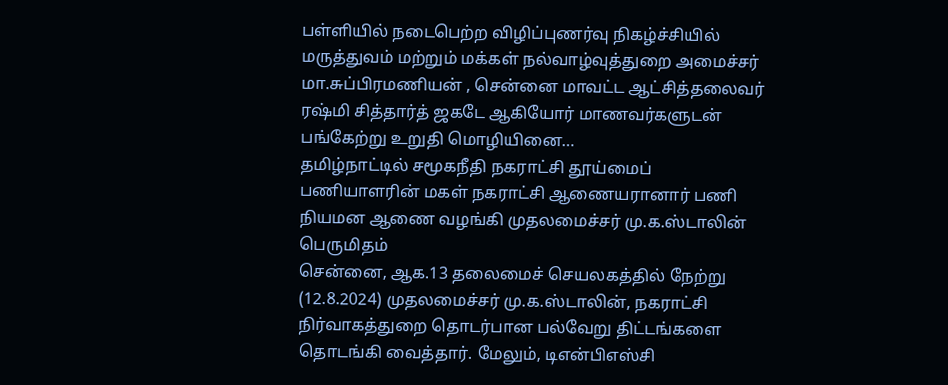பள்ளியில் நடைபெற்ற விழிப்புணர்வு நிகழ்ச்சியில் மருத்துவம் மற்றும் மக்கள் நல்வாழ்வுத்துறை அமைச்சர் மா.சுப்பிரமணியன் , சென்னை மாவட்ட ஆட்சித்தலைவர் ரஷ்மி சித்தார்த் ஜகடே ஆகியோர் மாணவர்களுடன் பங்கேற்று உறுதி மொழியினை…
தமிழ்நாட்டில் சமூகநீதி நகராட்சி தூய்மைப் பணியாளரின் மகள் நகராட்சி ஆணையரானார் பணி நியமன ஆணை வழங்கி முதலமைச்சர் மு.க.ஸ்டாலின் பெருமிதம்
சென்னை, ஆக.13 தலைமைச் செயலகத்தில் நேற்று (12.8.2024) முதலமைச்சர் மு.க.ஸ்டாலின், நகராட்சி நிர்வாகத்துறை தொடர்பான பல்வேறு திட்டங்களை தொடங்கி வைத்தார். மேலும், டிஎன்பிஎஸ்சி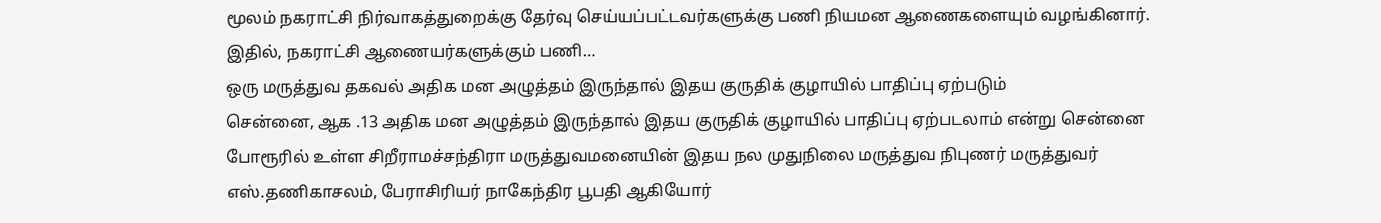மூலம் நகராட்சி நிர்வாகத்துறைக்கு தேர்வு செய்யப்பட்டவர்களுக்கு பணி நியமன ஆணைகளையும் வழங்கினார். இதில், நகராட்சி ஆணையர்களுக்கும் பணி…
ஒரு மருத்துவ தகவல் அதிக மன அழுத்தம் இருந்தால் இதய குருதிக் குழாயில் பாதிப்பு ஏற்படும்
சென்னை, ஆக .13 அதிக மன அழுத்தம் இருந்தால் இதய குருதிக் குழாயில் பாதிப்பு ஏற்படலாம் என்று சென்னை போரூரில் உள்ள சிறீராமச்சந்திரா மருத்துவமனையின் இதய நல முதுநிலை மருத்துவ நிபுணர் மருத்துவர் எஸ்.தணிகாசலம், பேராசிரியர் நாகேந்திர பூபதி ஆகியோர்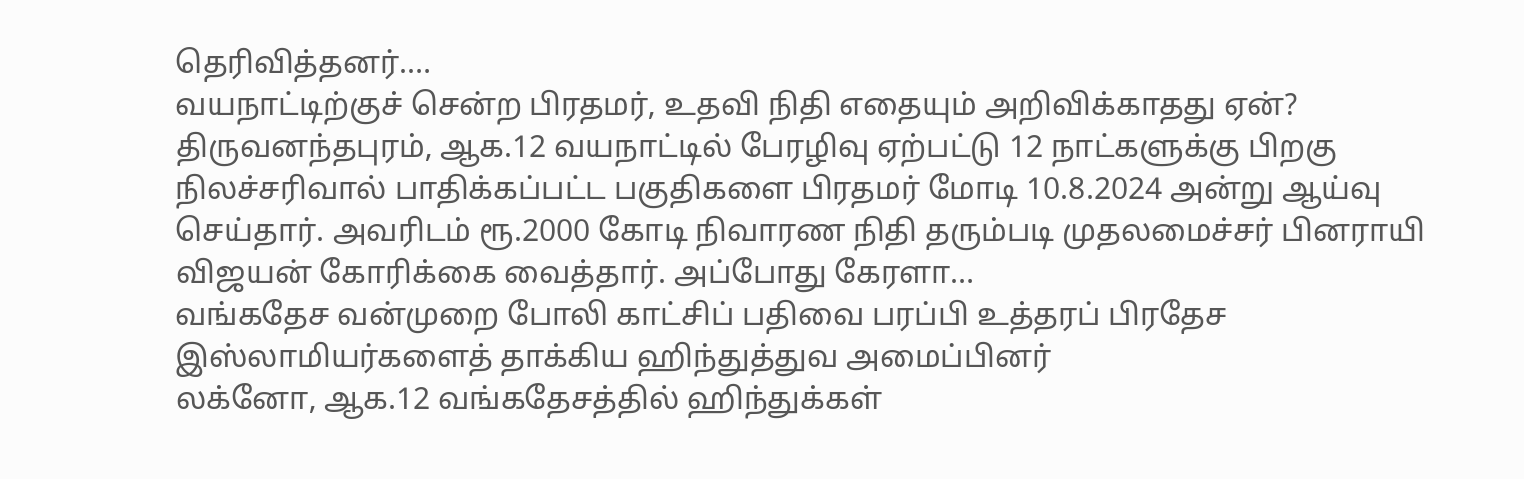தெரிவித்தனர்.…
வயநாட்டிற்குச் சென்ற பிரதமர், உதவி நிதி எதையும் அறிவிக்காதது ஏன்?
திருவனந்தபுரம், ஆக.12 வயநாட்டில் பேரழிவு ஏற்பட்டு 12 நாட்களுக்கு பிறகு நிலச்சரிவால் பாதிக்கப்பட்ட பகுதிகளை பிரதமர் மோடி 10.8.2024 அன்று ஆய்வு செய்தார். அவரிடம் ரூ.2000 கோடி நிவாரண நிதி தரும்படி முதலமைச்சர் பினராயி விஜயன் கோரிக்கை வைத்தார். அப்போது கேரளா…
வங்கதேச வன்முறை போலி காட்சிப் பதிவை பரப்பி உத்தரப் பிரதேச இஸ்லாமியர்களைத் தாக்கிய ஹிந்துத்துவ அமைப்பினர்
லக்னோ, ஆக.12 வங்கதேசத்தில் ஹிந்துக்கள்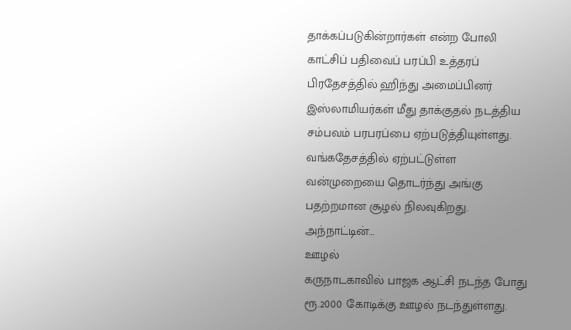தாக்கப்படுகின்றார்கள் என்ற போலி காட்சிப் பதிவைப் பரப்பி உத்தரப் பிரதேசத்தில் ஹிந்து அமைப்பினர் இஸ்லாமியர்கள் மீது தாக்குதல் நடத்திய சம்பவம் பரபரப்பை ஏற்படுத்தியுள்ளது. வங்கதேசத்தில் ஏற்பட்டுள்ள வன்முறையை தொடர்ந்து அங்கு பதற்றமான சூழல் நிலவுகிறது. அந்நாட்டின்…
ஊழல்
கருநாடகாவில் பாஜக ஆட்சி நடந்த போது ரூ.2000 கோடிக்கு ஊழல் நடந்துள்ளது.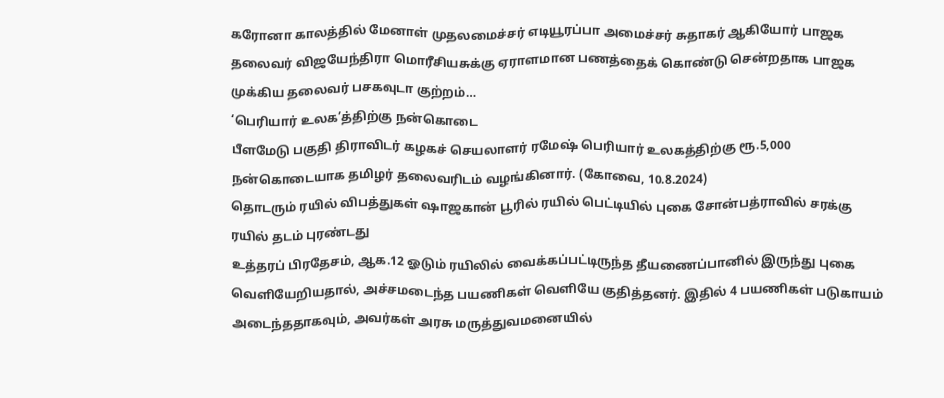கரோனா காலத்தில் மேனாள் முதலமைச்சர் எடியூரப்பா அமைச்சர் சுதாகர் ஆகியோர் பாஜக தலைவர் விஜயேந்திரா மொரீசியசுக்கு ஏராளமான பணத்தைக் கொண்டு சென்றதாக பாஜக முக்கிய தலைவர் பசகவுடா குற்றம்…
‘பெரியார் உலக’த்திற்கு நன்கொடை
பீளமேடு பகுதி திராவிடர் கழகச் செயலாளர் ரமேஷ் பெரியார் உலகத்திற்கு ரூ.5,000 நன்கொடையாக தமிழர் தலைவரிடம் வழங்கினார். (கோவை, 10.8.2024)
தொடரும் ரயில் விபத்துகள் ஷாஜகான் பூரில் ரயில் பெட்டியில் புகை சோன்பத்ராவில் சரக்கு ரயில் தடம் புரண்டது
உத்தரப் பிரதேசம், ஆக.12 ஓடும் ரயிலில் வைக்கப்பட்டிருந்த தீயணைப்பானில் இருந்து புகை வெளியேறியதால், அச்சமடைந்த பயணிகள் வெளியே குதித்தனர். இதில் 4 பயணிகள் படுகாயம் அடைந்ததாகவும், அவர்கள் அரசு மருத்துவமனையில்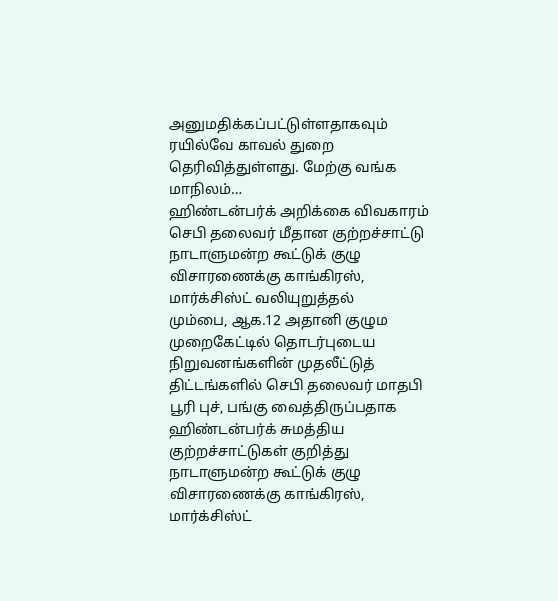அனுமதிக்கப்பட்டுள்ளதாகவும் ரயில்வே காவல் துறை தெரிவித்துள்ளது. மேற்கு வங்க மாநிலம்…
ஹிண்டன்பர்க் அறிக்கை விவகாரம் செபி தலைவர் மீதான குற்றச்சாட்டு நாடாளுமன்ற கூட்டுக் குழு விசாரணைக்கு காங்கிரஸ், மார்க்சிஸ்ட் வலியுறுத்தல்
மும்பை, ஆக.12 அதானி குழும முறைகேட்டில் தொடர்புடைய நிறுவனங்களின் முதலீட்டுத் திட்டங்களில் செபி தலைவர் மாதபி பூரி புச், பங்கு வைத்திருப்பதாக ஹிண்டன்பர்க் சுமத்திய குற்றச்சாட்டுகள் குறித்து நாடாளுமன்ற கூட்டுக் குழு விசாரணைக்கு காங்கிரஸ், மார்க்சிஸ்ட்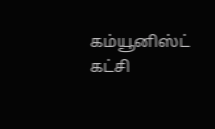கம்யூனிஸ்ட் கட்சி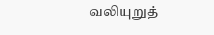வலியுறுத்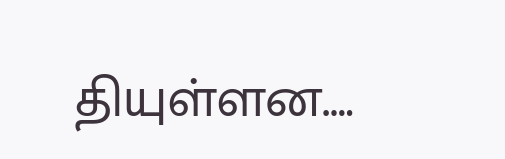தியுள்ளன.…